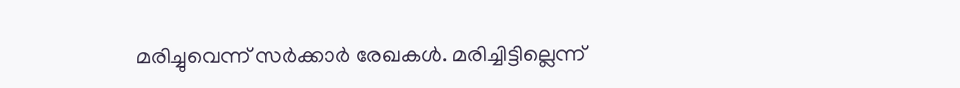മരിച്ചുവെന്ന് സർക്കാർ രേഖകൾ. മരിച്ചിട്ടില്ലെന്ന്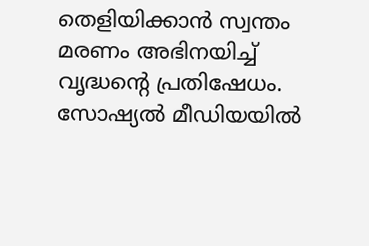തെളിയിക്കാൻ സ്വന്തം മരണം അഭിനയിച്ച് വൃദ്ധന്റെ പ്രതിഷേധം. സോഷ്യൽ മീഡിയയിൽ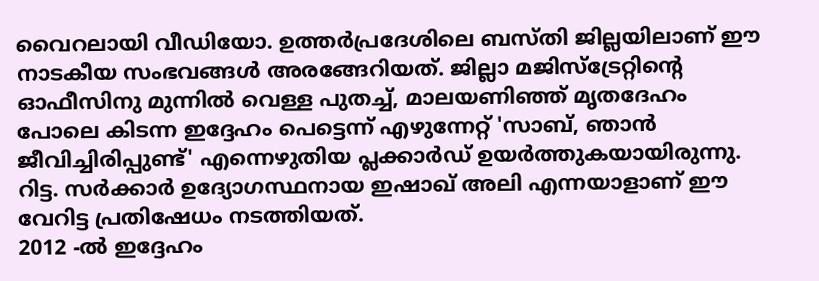വൈറലായി വീഡിയോ. ഉത്തർപ്രദേശിലെ ബസ്തി ജില്ലയിലാണ് ഈ നാടകീയ സംഭവങ്ങൾ അരങ്ങേറിയത്. ജില്ലാ മജിസ്ട്രേറ്റിന്റെ ഓഫീസിനു മുന്നിൽ വെള്ള പുതച്ച്, മാലയണിഞ്ഞ് മൃതദേഹം പോലെ കിടന്ന ഇദ്ദേഹം പെട്ടെന്ന് എഴുന്നേറ്റ് 'സാബ്, ഞാൻ ജീവിച്ചിരിപ്പുണ്ട്' എന്നെഴുതിയ പ്ലക്കാർഡ് ഉയർത്തുകയായിരുന്നു. റിട്ട. സർക്കാർ ഉദ്യോഗസ്ഥനായ ഇഷാഖ് അലി എന്നയാളാണ് ഈ വേറിട്ട പ്രതിഷേധം നടത്തിയത്.
2012 -ൽ ഇദ്ദേഹം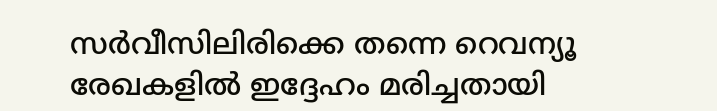സർവീസിലിരിക്കെ തന്നെ റെവന്യൂ രേഖകളിൽ ഇദ്ദേഹം മരിച്ചതായി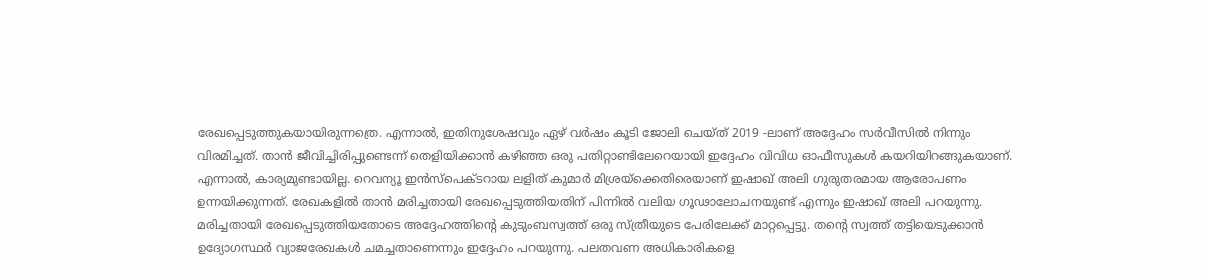രേഖപ്പെടുത്തുകയായിരുന്നത്രെ. എന്നാൽ, ഇതിനുശേഷവും ഏഴ് വർഷം കൂടി ജോലി ചെയ്ത് 2019 -ലാണ് അദ്ദേഹം സർവീസിൽ നിന്നും വിരമിച്ചത്. താൻ ജീവിച്ചിരിപ്പുണ്ടെന്ന് തെളിയിക്കാൻ കഴിഞ്ഞ ഒരു പതിറ്റാണ്ടിലേറെയായി ഇദ്ദേഹം വിവിധ ഓഫീസുകൾ കയറിയിറങ്ങുകയാണ്. എന്നാൽ, കാര്യമുണ്ടായില്ല. റെവന്യൂ ഇൻസ്പെക്ടറായ ലളിത് കുമാർ മിശ്രയ്ക്കെതിരെയാണ് ഇഷാഖ് അലി ഗുരുതരമായ ആരോപണം ഉന്നയിക്കുന്നത്. രേഖകളിൽ താൻ മരിച്ചതായി രേഖപ്പെടുത്തിയതിന് പിന്നിൽ വലിയ ഗൂഢാലോചനയുണ്ട് എന്നും ഇഷാഖ് അലി പറയുന്നു.
മരിച്ചതായി രേഖപ്പെടുത്തിയതോടെ അദ്ദേഹത്തിന്റെ കുടുംബസ്വത്ത് ഒരു സ്ത്രീയുടെ പേരിലേക്ക് മാറ്റപ്പെട്ടു. തന്റെ സ്വത്ത് തട്ടിയെടുക്കാൻ ഉദ്യോഗസ്ഥർ വ്യാജരേഖകൾ ചമച്ചതാണെന്നും ഇദ്ദേഹം പറയുന്നു. പലതവണ അധികാരികളെ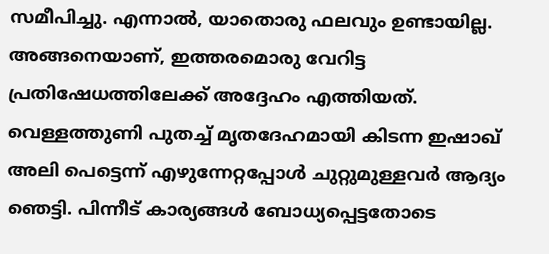സമീപിച്ചു. എന്നാൽ, യാതൊരു ഫലവും ഉണ്ടായില്ല. അങ്ങനെയാണ്, ഇത്തരമൊരു വേറിട്ട പ്രതിഷേധത്തിലേക്ക് അദ്ദേഹം എത്തിയത്. വെള്ളത്തുണി പുതച്ച് മൃതദേഹമായി കിടന്ന ഇഷാഖ് അലി പെട്ടെന്ന് എഴുന്നേറ്റപ്പോൾ ചുറ്റുമുള്ളവർ ആദ്യം ഞെട്ടി. പിന്നീട് കാര്യങ്ങൾ ബോധ്യപ്പെട്ടതോടെ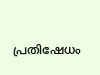പ്രതിഷേധം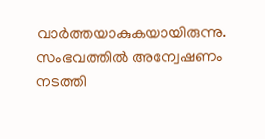വാർത്തയാകുകയായിരുന്നു. സംഭവത്തിൽ അന്വേഷണം നടത്തി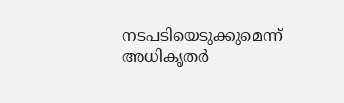നടപടിയെടുക്കുമെന്ന് അധികൃതർ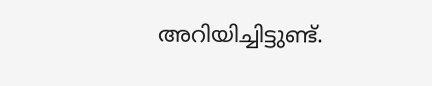അറിയിച്ചിട്ടുണ്ട്.